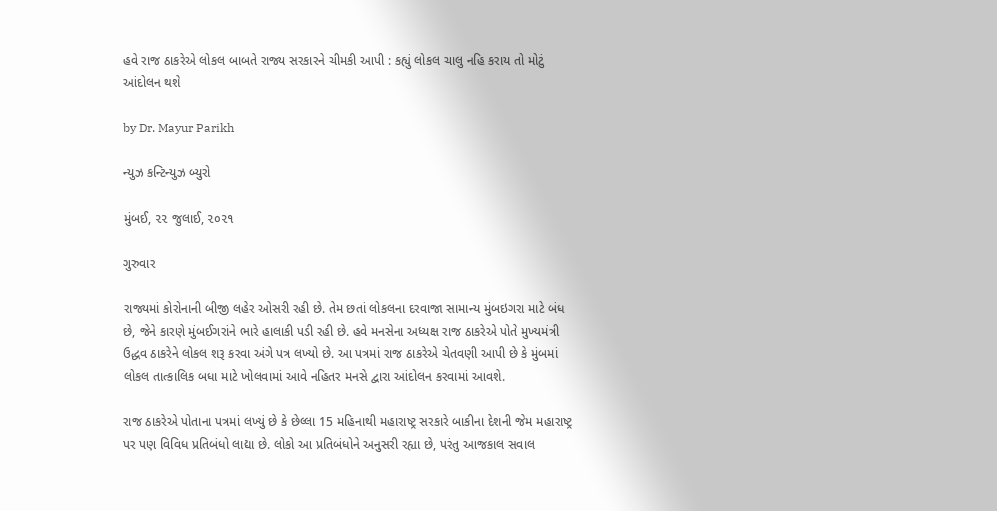હવે રાજ ઠાકરેએ લોકલ બાબતે રાજ્ય સરકારને ચીમકી આપી : કહ્યું લોકલ ચાલુ નહિ કરાય તો મોટું આંદોલન થશે

by Dr. Mayur Parikh

ન્યુઝ કન્ટિન્યુઝ બ્યુરો

મુંબઈ, ૨૨ જુલાઈ, ૨૦૨૧

ગુરુવાર

રાજ્યમાં કોરોનાની બીજી લહેર ઓસરી રહી છે. તેમ છતાં લોકલના દરવાજા સામાન્ય મુંબઇગરા માટે બંધ છે, જેને કારણે મુંબઈગરાંને ભારે હાલાકી પડી રહી છે. હવે મનસેના અધ્યક્ષ રાજ ઠાકરેએ પોતે મુખ્યમંત્રી ઉદ્ધવ ઠાકરેને લોકલ શરૂ કરવા અંગે પત્ર લખ્યો છે. આ પત્રમાં રાજ ઠાકરેએ ચેતવણી આપી છે કે મુંબમાં લોકલ તાત્કાલિક બધા માટે ખોલવામાં આવે નહિતર મનસે દ્વારા આંદોલન કરવામાં આવશે.

રાજ ઠાકરેએ પોતાના પત્રમાં લખ્યું છે કે છેલ્લા 15 મહિનાથી મહારાષ્ટ્ર સરકારે બાકીના દેશની જેમ મહારાષ્ટ્ર પર પણ વિવિધ પ્રતિબંધો લાદ્યા છે. લોકો આ પ્રતિબંધોને અનુસરી રહ્યા છે, પરંતુ આજકાલ સવાલ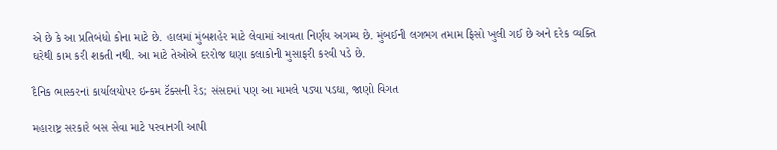એ છે કે આ પ્રતિબંધો કોના માટે છે. હાલમાં મુંબશહેર માટે લેવામાં આવતા નિર્ણય અગમ્ય છે. મુંબઈની લગભગ તમામ ફિસો ખુલી ગઈ છે અને દરેક વ્યક્તિ ઘરેથી કામ કરી શકતી નથી. આ માટે તેઓએ દરરોજ ઘણા કલાકોની મુસાફરી કરવી પડે છે.

દૈનિક ભાસ્કરનાં કાર્યાલયોપર ઇન્કમ ટૅક્સની રેડ; સંસદમાં પણ આ મામલે પડ્યા પડઘા, જાણો વિગત

મહારાષ્ટ્ર સરકારે બસ સેવા માટે પરવાનગી આપી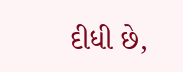દીધી છે,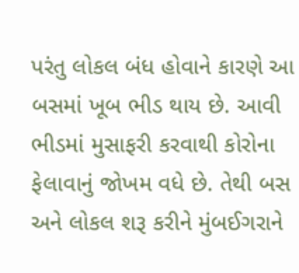પરંતુ લોકલ બંધ હોવાને કારણે આ બસમાં ખૂબ ભીડ થાય છે. આવી ભીડમાં મુસાફરી કરવાથી કોરોના ફેલાવાનું જોખમ વધે છે. તેથી બસ અને લોકલ શરૂ કરીને મુંબઈગરાને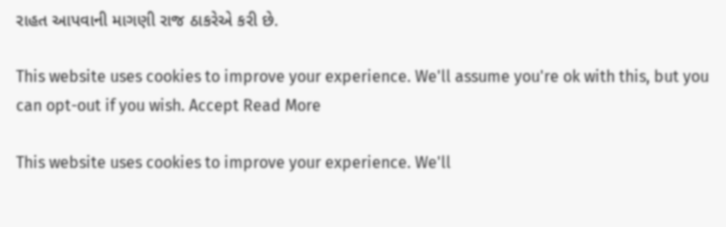રાહત આપવાની માગણી રાજ ઠાકરેએ કરી છે.

This website uses cookies to improve your experience. We'll assume you're ok with this, but you can opt-out if you wish. Accept Read More

This website uses cookies to improve your experience. We'll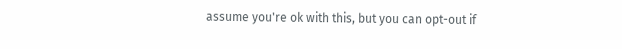assume you're ok with this, but you can opt-out if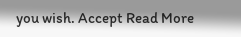you wish. Accept Read More